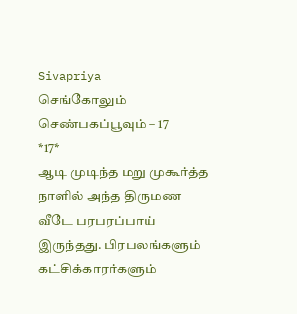Sivapriya
செங்கோலும் செண்பகப்பூவும் – 17
*17*
ஆடி முடிந்த மறு முகூர்த்த நாளில் அந்த திருமண வீடே பரபரப்பாய் இருந்தது. பிரபலங்களும் கட்சிக்காரர்களும்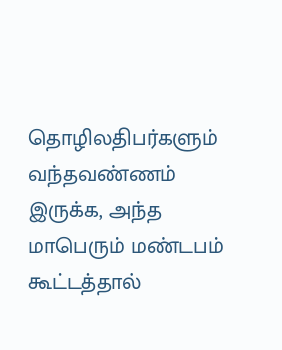தொழிலதிபர்களும் வந்தவண்ணம் இருக்க, அந்த மாபெரும் மண்டபம் கூட்டத்தால்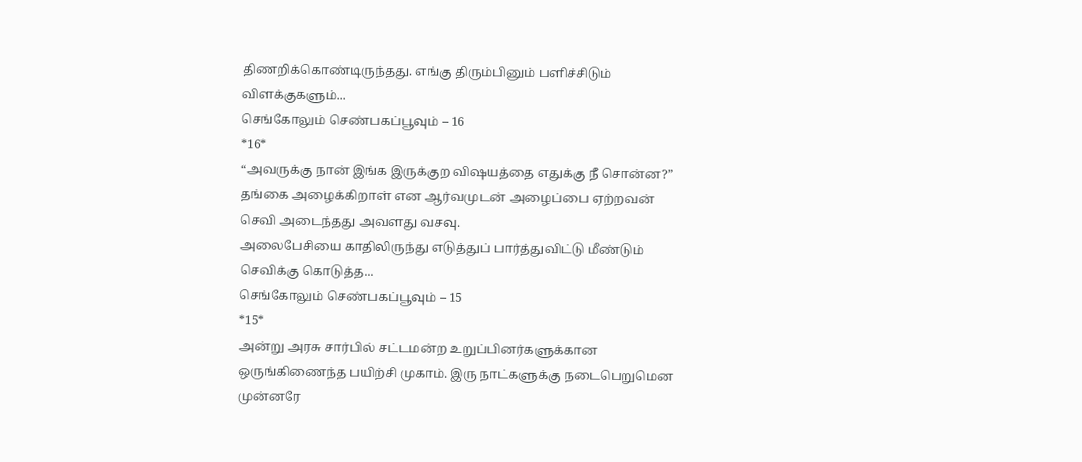திணறிக்கொண்டிருந்தது. எங்கு திரும்பினும் பளிச்சிடும் விளக்குகளும்...
செங்கோலும் செண்பகப்பூவும் – 16
*16*
“அவருக்கு நான் இங்க இருக்குற விஷயத்தை எதுக்கு நீ சொன்ன?” தங்கை அழைக்கிறாள் என ஆர்வமுடன் அழைப்பை ஏற்றவன் செவி அடைந்தது அவளது வசவு.
அலைபேசியை காதிலிருந்து எடுத்துப் பார்த்துவிட்டு மீண்டும் செவிக்கு கொடுத்த...
செங்கோலும் செண்பகப்பூவும் – 15
*15*
அன்று அரசு சார்பில் சட்டமன்ற உறுப்பினர்களுக்கான ஒருங்கிணைந்த பயிற்சி முகாம். இரு நாட்களுக்கு நடைபெறுமென முன்னரே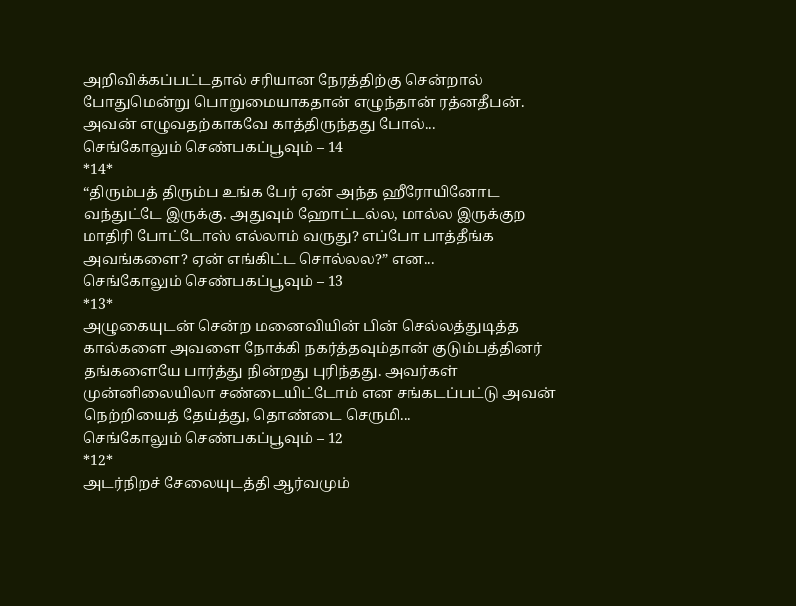அறிவிக்கப்பட்டதால் சரியான நேரத்திற்கு சென்றால் போதுமென்று பொறுமையாகதான் எழுந்தான் ரத்னதீபன். அவன் எழுவதற்காகவே காத்திருந்தது போல்...
செங்கோலும் செண்பகப்பூவும் – 14
*14*
“திரும்பத் திரும்ப உங்க பேர் ஏன் அந்த ஹீரோயினோட வந்துட்டே இருக்கு. அதுவும் ஹோட்டல்ல, மால்ல இருக்குற மாதிரி போட்டோஸ் எல்லாம் வருது? எப்போ பாத்தீங்க அவங்களை? ஏன் எங்கிட்ட சொல்லல?” என...
செங்கோலும் செண்பகப்பூவும் – 13
*13*
அழுகையுடன் சென்ற மனைவியின் பின் செல்லத்துடித்த கால்களை அவளை நோக்கி நகர்த்தவும்தான் குடும்பத்தினர் தங்களையே பார்த்து நின்றது புரிந்தது. அவர்கள் முன்னிலையிலா சண்டையிட்டோம் என சங்கடப்பட்டு அவன் நெற்றியைத் தேய்த்து, தொண்டை செருமி...
செங்கோலும் செண்பகப்பூவும் – 12
*12*
அடர்நிறச் சேலையுடத்தி ஆர்வமும்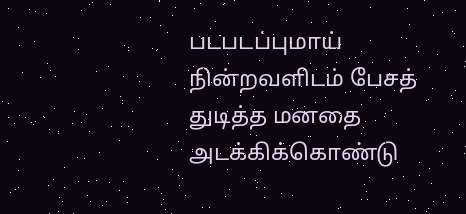படபடப்புமாய் நின்றவளிடம் பேசத் துடித்த மனதை அடக்கிக்கொண்டு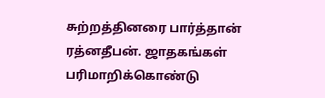சுற்றத்தினரை பார்த்தான் ரத்னதீபன். ஜாதகங்கள் பரிமாறிக்கொண்டு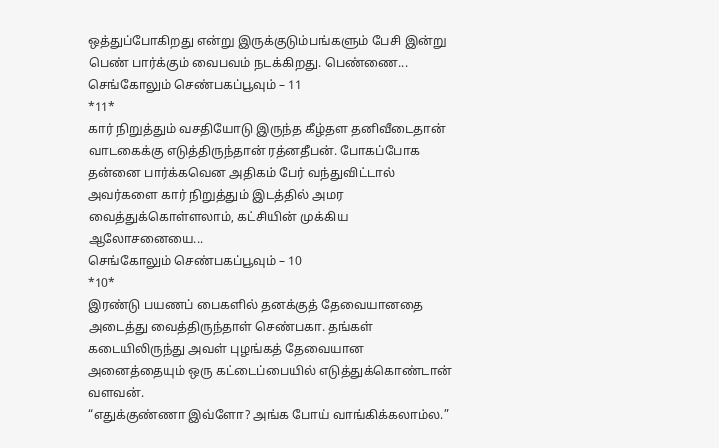ஒத்துப்போகிறது என்று இருக்குடும்பங்களும் பேசி இன்று பெண் பார்க்கும் வைபவம் நடக்கிறது. பெண்ணை...
செங்கோலும் செண்பகப்பூவும் – 11
*11*
கார் நிறுத்தும் வசதியோடு இருந்த கீழ்தள தனிவீடைதான் வாடகைக்கு எடுத்திருந்தான் ரத்னதீபன். போகப்போக தன்னை பார்க்கவென அதிகம் பேர் வந்துவிட்டால் அவர்களை கார் நிறுத்தும் இடத்தில் அமர வைத்துக்கொள்ளலாம், கட்சியின் முக்கிய ஆலோசனையை...
செங்கோலும் செண்பகப்பூவும் – 10
*10*
இரண்டு பயணப் பைகளில் தனக்குத் தேவையானதை அடைத்து வைத்திருந்தாள் செண்பகா. தங்கள் கடையிலிருந்து அவள் புழங்கத் தேவையான அனைத்தையும் ஒரு கட்டைப்பையில் எடுத்துக்கொண்டான் வளவன்.
“எதுக்குண்ணா இவ்ளோ? அங்க போய் வாங்கிக்கலாம்ல.”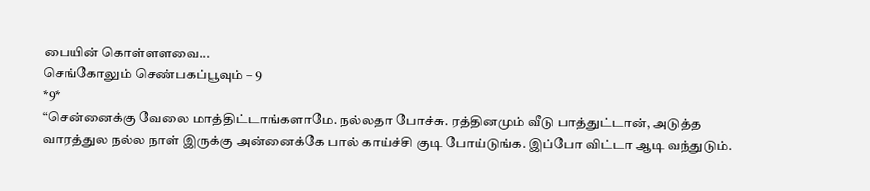பையின் கொள்ளளவை...
செங்கோலும் செண்பகப்பூவும் – 9
*9*
“சென்னைக்கு வேலை மாத்திட்டாங்களாமே. நல்லதா போச்சு. ரத்தினமும் வீடு பாத்துட்டான், அடுத்த வாரத்துல நல்ல நாள் இருக்கு அன்னைக்கே பால் காய்ச்சி குடி போய்டுங்க. இப்போ விட்டா ஆடி வந்துடும்.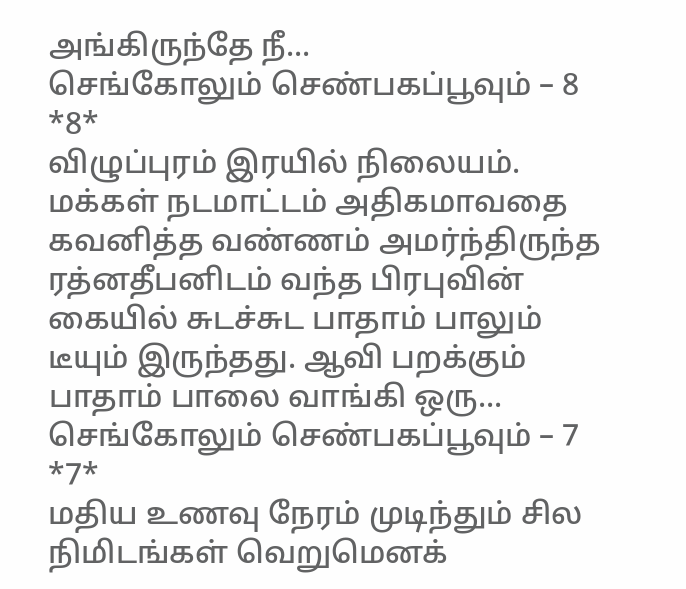அங்கிருந்தே நீ...
செங்கோலும் செண்பகப்பூவும் – 8
*8*
விழுப்புரம் இரயில் நிலையம். மக்கள் நடமாட்டம் அதிகமாவதை கவனித்த வண்ணம் அமர்ந்திருந்த ரத்னதீபனிடம் வந்த பிரபுவின் கையில் சுடச்சுட பாதாம் பாலும் டீயும் இருந்தது. ஆவி பறக்கும் பாதாம் பாலை வாங்கி ஒரு...
செங்கோலும் செண்பகப்பூவும் – 7
*7*
மதிய உணவு நேரம் முடிந்தும் சில நிமிடங்கள் வெறுமெனக்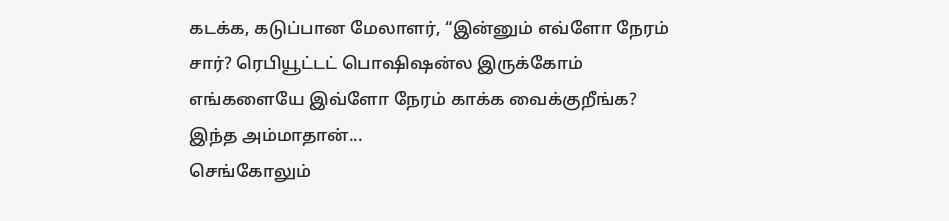கடக்க, கடுப்பான மேலாளர், “இன்னும் எவ்ளோ நேரம் சார்? ரெபியூட்டட் பொஷிஷன்ல இருக்கோம் எங்களையே இவ்ளோ நேரம் காக்க வைக்குறீங்க? இந்த அம்மாதான்...
செங்கோலும்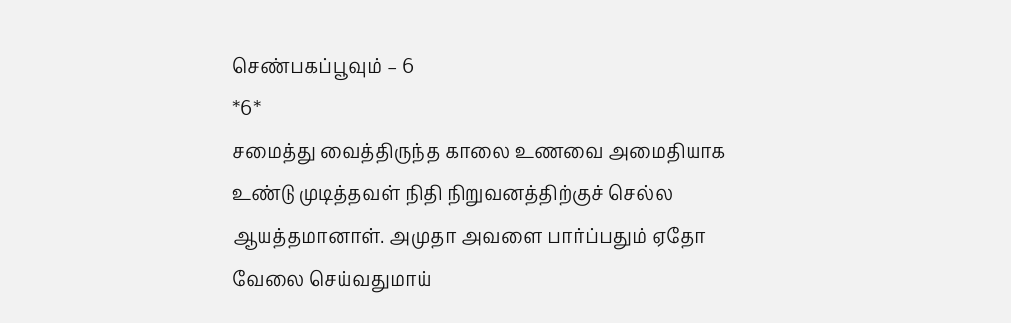செண்பகப்பூவும் – 6
*6*
சமைத்து வைத்திருந்த காலை உணவை அமைதியாக உண்டு முடித்தவள் நிதி நிறுவனத்திற்குச் செல்ல ஆயத்தமானாள். அமுதா அவளை பார்ப்பதும் ஏதோ வேலை செய்வதுமாய்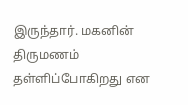இருந்தார். மகனின் திருமணம் தள்ளிப்போகிறது என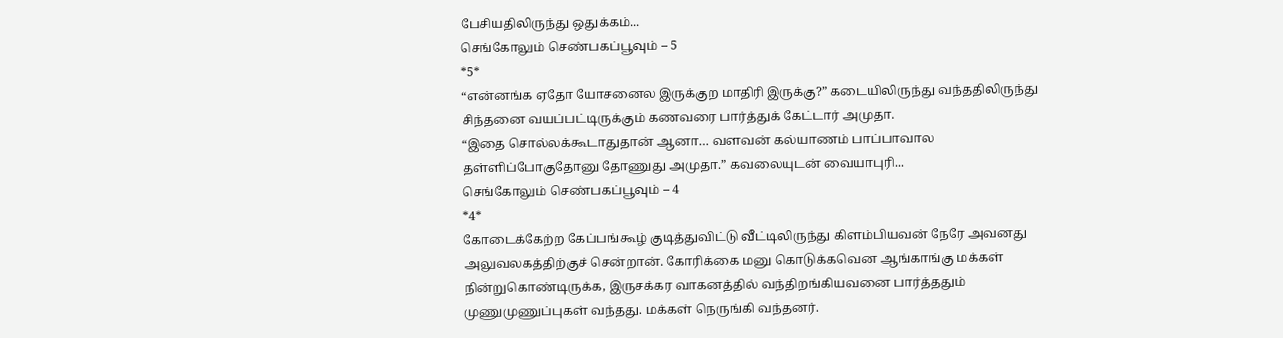பேசியதிலிருந்து ஒதுக்கம்...
செங்கோலும் செண்பகப்பூவும் – 5
*5*
“என்னங்க ஏதோ யோசனைல இருக்குற மாதிரி இருக்கு?” கடையிலிருந்து வந்ததிலிருந்து சிந்தனை வயப்பட்டிருக்கும் கணவரை பார்த்துக் கேட்டார் அமுதா.
“இதை சொல்லக்கூடாதுதான் ஆனா… வளவன் கல்யாணம் பாப்பாவால தள்ளிப்போகுதோனு தோணுது அமுதா.” கவலையுடன் வையாபுரி...
செங்கோலும் செண்பகப்பூவும் – 4
*4*
கோடைக்கேற்ற கேப்பங்கூழ் குடித்துவிட்டு வீட்டிலிருந்து கிளம்பியவன் நேரே அவனது அலுவலகத்திற்குச் சென்றான். கோரிக்கை மனு கொடுக்கவென ஆங்காங்கு மக்கள் நின்றுகொண்டிருக்க, இருசக்கர வாகனத்தில் வந்திறங்கியவனை பார்த்ததும் முணுமுணுப்புகள் வந்தது. மக்கள் நெருங்கி வந்தனர்.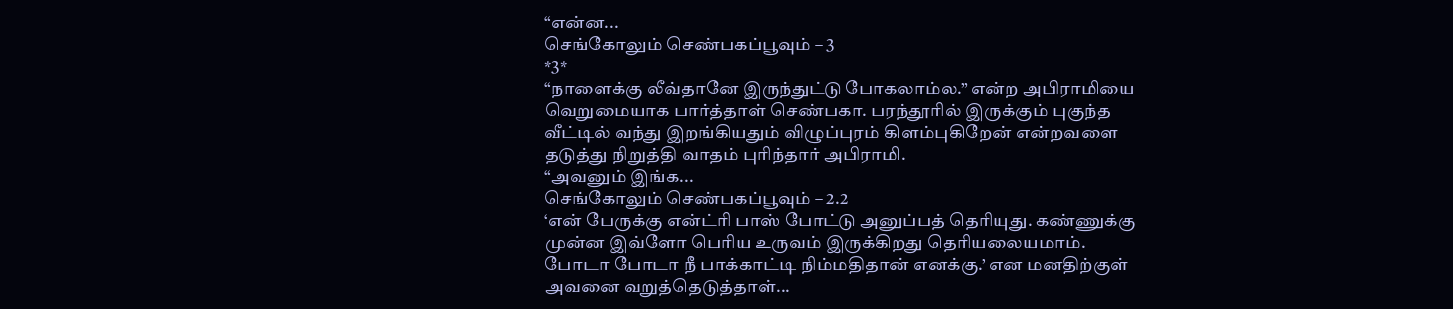“என்ன...
செங்கோலும் செண்பகப்பூவும் – 3
*3*
“நாளைக்கு லீவ்தானே இருந்துட்டு போகலாம்ல.” என்ற அபிராமியை வெறுமையாக பார்த்தாள் செண்பகா. பரந்தூரில் இருக்கும் புகுந்த வீட்டில் வந்து இறங்கியதும் விழுப்புரம் கிளம்புகிறேன் என்றவளை தடுத்து நிறுத்தி வாதம் புரிந்தார் அபிராமி.
“அவனும் இங்க...
செங்கோலும் செண்பகப்பூவும் – 2.2
‘என் பேருக்கு என்ட்ரி பாஸ் போட்டு அனுப்பத் தெரியுது. கண்ணுக்கு முன்ன இவ்ளோ பெரிய உருவம் இருக்கிறது தெரியலையமாம். போடா போடா நீ பாக்காட்டி நிம்மதிதான் எனக்கு.’ என மனதிற்குள் அவனை வறுத்தெடுத்தாள்...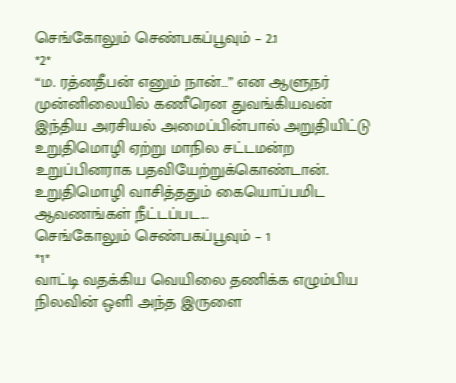செங்கோலும் செண்பகப்பூவும் – 2.1
*2*
“ம. ரத்னதீபன் எனும் நான்…” என ஆளுநர் முன்னிலையில் கணீரென துவங்கியவன் இந்திய அரசியல் அமைப்பின்பால் அறுதியிட்டு உறுதிமொழி ஏற்று மாநில சட்டமன்ற உறுப்பினராக பதவியேற்றுக்கொண்டான். உறுதிமொழி வாசித்ததும் கையொப்பமிட ஆவணங்கள் நீட்டப்பட...
செங்கோலும் செண்பகப்பூவும் – 1
*1*
வாட்டி வதக்கிய வெயிலை தணிக்க எழும்பிய நிலவின் ஒளி அந்த இருளை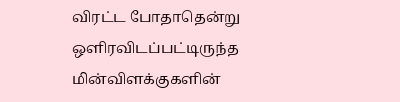விரட்ட போதாதென்று ஒளிரவிடப்பட்டிருந்த மின்விளக்குகளின்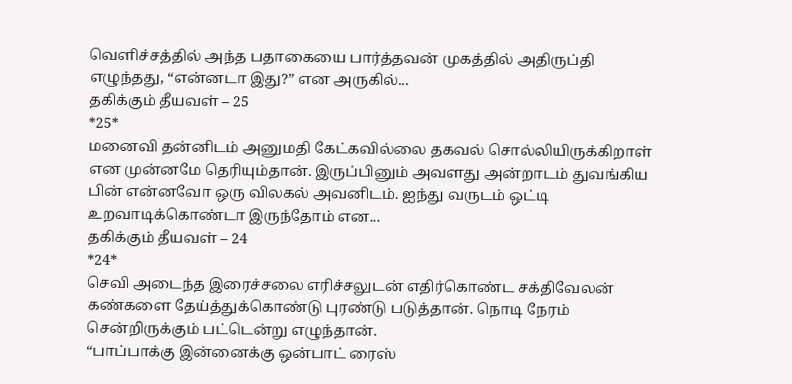வெளிச்சத்தில் அந்த பதாகையை பார்த்தவன் முகத்தில் அதிருப்தி எழுந்தது, “என்னடா இது?” என அருகில்...
தகிக்கும் தீயவள் – 25
*25*
மனைவி தன்னிடம் அனுமதி கேட்கவில்லை தகவல் சொல்லியிருக்கிறாள் என முன்னமே தெரியும்தான். இருப்பினும் அவளது அன்றாடம் துவங்கிய பின் என்னவோ ஒரு விலகல் அவனிடம். ஐந்து வருடம் ஒட்டி உறவாடிக்கொண்டா இருந்தோம் என...
தகிக்கும் தீயவள் – 24
*24*
செவி அடைந்த இரைச்சலை எரிச்சலுடன் எதிர்கொண்ட சக்திவேலன் கண்களை தேய்த்துக்கொண்டு புரண்டு படுத்தான். நொடி நேரம் சென்றிருக்கும் பட்டென்று எழுந்தான்.
“பாப்பாக்கு இன்னைக்கு ஒன்பாட் ரைஸ்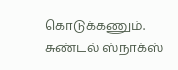கொடுக்கணும். சுண்டல் ஸ்நாக்ஸ்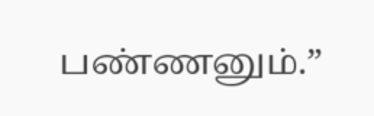பண்ணனும்.”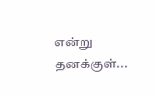என்று தனக்குள்...